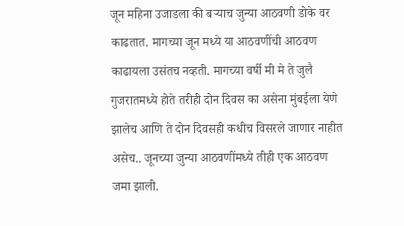जून महिना उजाडला की बऱ्याच जुन्या आठवणी डोके वर काढतात. मागच्या जून मध्ये या आठवणींची आठवण काढायला उसंतच नव्हती. मागच्या वर्षी मी मे ते जुलै गुजरातमध्ये होते तरीही दोन दिवस का असेना मुंबईला येणे झालेच आणि ते दोन दिवसही कधीच विसरले जाणार नाहीत असेच.. जूनच्या जुन्या आठवणींमध्ये तीही एक आठवण जमा झाली.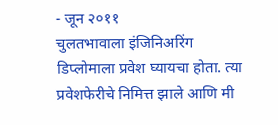- जून २०११
चुलतभावाला इंजिनिअरिंग डिप्लोमाला प्रवेश घ्यायचा होता. त्या प्रवेशफेरीचे निमित्त झाले आणि मी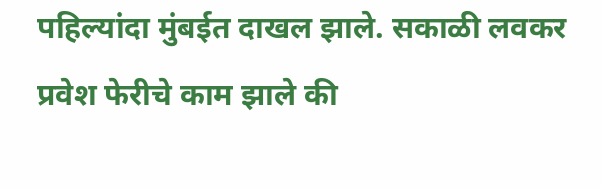पहिल्यांदा मुंबईत दाखल झाले. सकाळी लवकर प्रवेश फेरीचे काम झाले की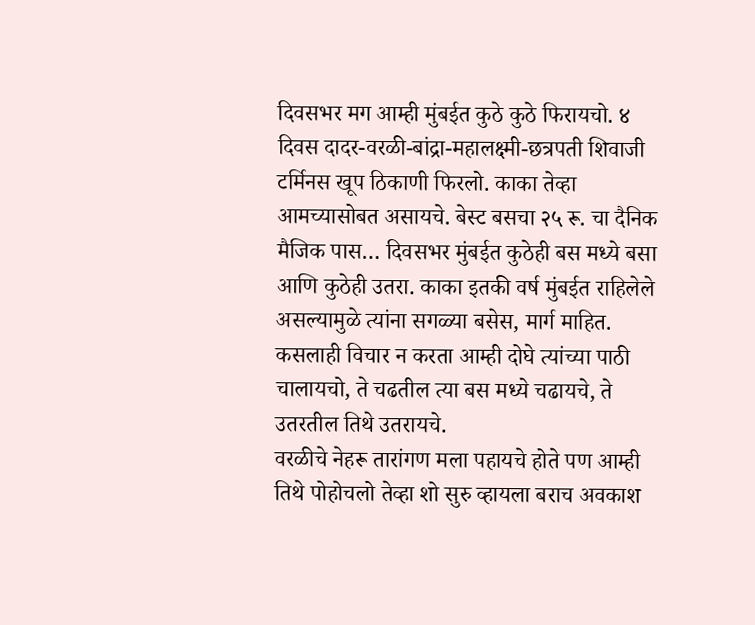दिवसभर मग आम्ही मुंबईत कुठे कुठे फिरायचो. ४ दिवस दादर-वरळी-बांद्रा-महालक्ष्मी-छत्रपती शिवाजी टर्मिनस खूप ठिकाणी फिरलो. काका तेव्हा आमच्यासोबत असायचे. बेस्ट बसचा २५ रू. चा दैनिक मैजिक पास… दिवसभर मुंबईत कुठेही बस मध्ये बसा आणि कुठेही उतरा. काका इतकी वर्ष मुंबईत राहिलेले असल्यामुळे त्यांना सगळ्या बसेस, मार्ग माहित. कसलाही विचार न करता आम्ही दोघे त्यांच्या पाठी चालायचो, ते चढतील त्या बस मध्ये चढायचे, ते उतरतील तिथे उतरायचे.
वरळीचे नेहरू तारांगण मला पहायचे होते पण आम्ही तिथे पोहोचलो तेव्हा शो सुरु व्हायला बराच अवकाश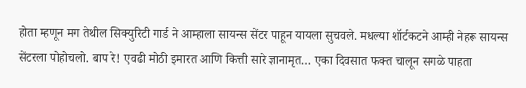होता म्हणून मग तेथील सिक्युरिटी गार्ड ने आम्हाला सायन्स सेंटर पाहून यायला सुचवले. मधल्या शॉर्टकटने आम्ही नेहरू सायन्स सेंटरला पोहोचलो. बाप रे! एवढी मोठी इमारत आणि कित्ती सारे ज्ञानामृत… एका दिवसात फक्त चालून सगळे पाहता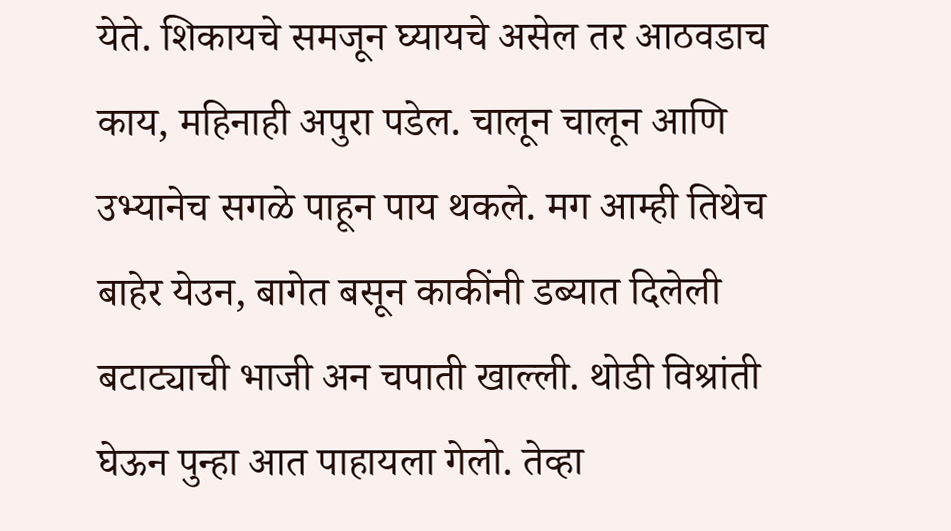येते. शिकायचे समजून घ्यायचे असेल तर आठवडाच काय, महिनाही अपुरा पडेल. चालून चालून आणि उभ्यानेच सगळे पाहून पाय थकले. मग आम्ही तिथेच बाहेर येउन, बागेत बसून काकींनी डब्यात दिलेली बटाट्याची भाजी अन चपाती खाल्ली. थोडी विश्रांती घेऊन पुन्हा आत पाहायला गेलो. तेव्हा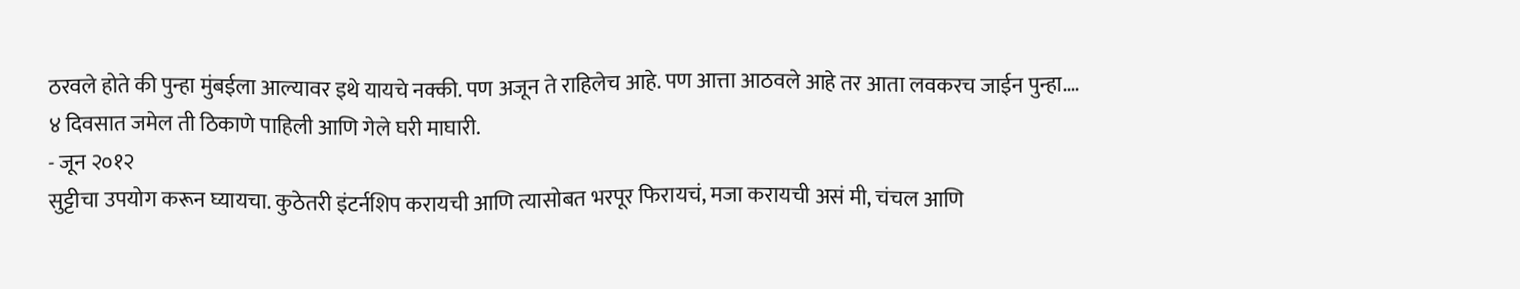ठरवले होते की पुन्हा मुंबईला आल्यावर इथे यायचे नक्की. पण अजून ते राहिलेच आहे. पण आत्ता आठवले आहे तर आता लवकरच जाईन पुन्हा.…
४ दिवसात जमेल ती ठिकाणे पाहिली आणि गेले घरी माघारी.
- जून २०१२
सुट्टीचा उपयोग करून घ्यायचा. कुठेतरी इंटर्नशिप करायची आणि त्यासोबत भरपूर फिरायचं, मजा करायची असं मी, चंचल आणि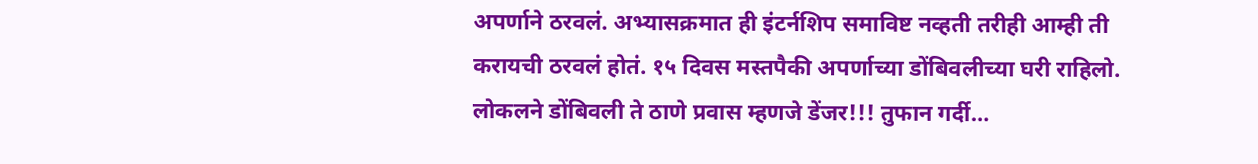अपर्णाने ठरवलं. अभ्यासक्रमात ही इंटर्नशिप समाविष्ट नव्हती तरीही आम्ही ती करायची ठरवलं होतं. १५ दिवस मस्तपैकी अपर्णाच्या डोंबिवलीच्या घरी राहिलो. लोकलने डोंबिवली ते ठाणे प्रवास म्हणजे डेंजर!!! तुफान गर्दी…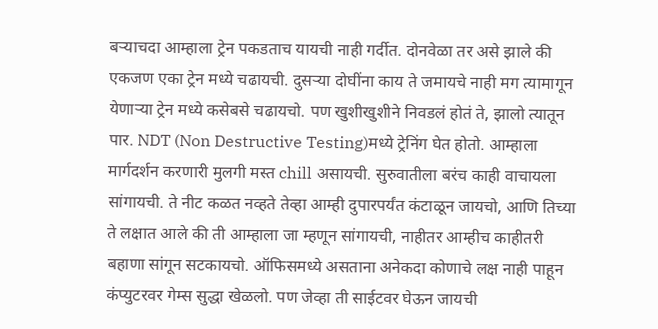बऱ्याचदा आम्हाला ट्रेन पकडताच यायची नाही गर्दीत. दोनवेळा तर असे झाले की एकजण एका ट्रेन मध्ये चढायची. दुसऱ्या दोघींना काय ते जमायचे नाही मग त्यामागून येणाऱ्या ट्रेन मध्ये कसेबसे चढायचो. पण खुशीखुशीने निवडलं होतं ते, झालो त्यातून पार. NDT (Non Destructive Testing)मध्ये ट्रेनिंग घेत होतो. आम्हाला मार्गदर्शन करणारी मुलगी मस्त chill असायची. सुरुवातीला बरंच काही वाचायला सांगायची. ते नीट कळत नव्हते तेव्हा आम्ही दुपारपर्यंत कंटाळून जायचो, आणि तिच्या ते लक्षात आले की ती आम्हाला जा म्हणून सांगायची, नाहीतर आम्हीच काहीतरी बहाणा सांगून सटकायचो. ऑफिसमध्ये असताना अनेकदा कोणाचे लक्ष नाही पाहून कंप्युटरवर गेम्स सुद्धा खेळलो. पण जेव्हा ती साईटवर घेऊन जायची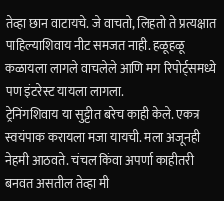तेव्हा छान वाटायचे. जे वाचतो, लिहतो ते प्रत्यक्षात पाहिल्याशिवाय नीट समजत नाही. हळूहळू कळायला लागले वाचलेले आणि मग रिपोर्ट्समध्ये पण इंटरेस्ट यायला लागला.
ट्रेनिंगशिवाय या सुट्टीत बरेच काही केले. एकत्र स्वयंपाक करायला मजा यायची. मला अजूनही नेहमी आठवते. चंचल किंवा अपर्णा काहीतरी बनवत असतील तेव्हा मी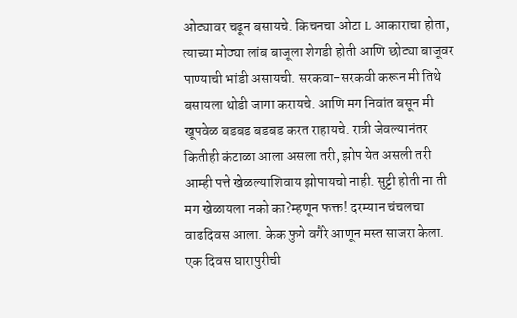ओट्यावर चढून बसायचे. किचनचा ओटा L आकाराचा होता, त्याच्या मोठ्या लांब बाजूला शेगडी होती आणि छोट्या बाजूवर पाण्याची भांडी असायची. सरकवा-सरकवी करून मी तिथे बसायला थोडी जागा करायचे. आणि मग निवांत बसून मी खूपवेळ बडबड बडबड करत राहायचे. रात्री जेवल्यानंतर कितीही कंटाळा आला असला तरी, झोप येत असली तरी आम्ही पत्ते खेळल्याशिवाय झोपायचो नाही. सुट्टी होती ना ती मग खेळायला नको का?म्हणून फक्त! दरम्यान चंचलचा वाढदिवस आला. केक फुगे वगैरे आणून मस्त साजरा केला. एक दिवस घारापुरीची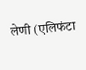लेणी (एलिफंटा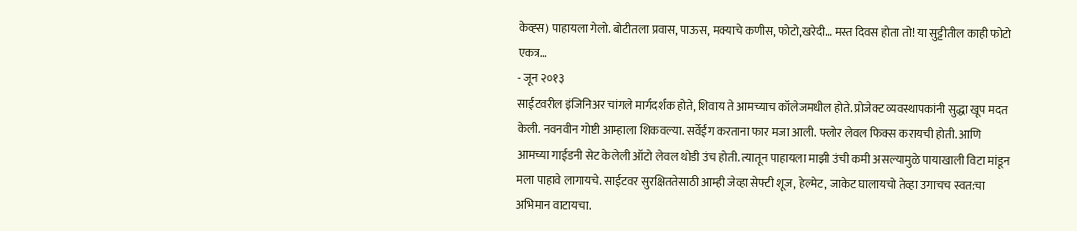केव्ह्स) पाहायला गेलो. बोटीतला प्रवास, पाऊस, मक्याचे कणीस, फोटो,खरेदी… मस्त दिवस होता तो! या सुट्टीतील काही फोटो एकत्र…
- जून २०१३
साईटवरील इंजिनिअर चांगले मार्गदर्शक होते, शिवाय ते आमच्याच कॉलेजमधील होते. प्रोजेक्ट व्यवस्थापकांनी सुद्धा खूप मदत केली. नवनवीन गोष्टी आम्हाला शिकवल्या. सर्वेईंग करताना फार मजा आली. फ्लोर लेवल फिक्स करायची होती. आणि आमच्या गाईडनी सेट केलेली ऑटो लेवल थोडी उंच होती. त्यातून पाहायला माझी उंची कमी असल्यामुळे पायाखाली विटा मांडून मला पाहावे लागायचे. साईटवर सुरक्षिततेसाठी आम्ही जेव्हा सेफ्टी शूज, हेल्मेट, जाकेट घालायचो तेव्हा उगाचच स्वत:चा अभिमान वाटायचा.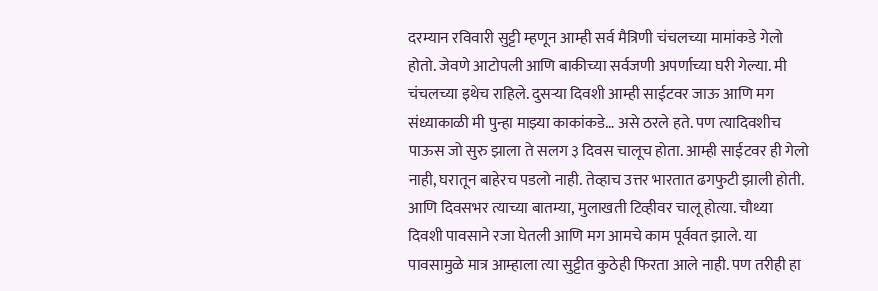दरम्यान रविवारी सुट्टी म्हणून आम्ही सर्व मैत्रिणी चंचलच्या मामांकडे गेलो होतो. जेवणे आटोपली आणि बाकीच्या सर्वजणी अपर्णाच्या घरी गेल्या. मी चंचलच्या इथेच राहिले. दुसऱ्या दिवशी आम्ही साईटवर जाऊ आणि मग संध्याकाळी मी पुन्हा माझ्या काकांकडे… असे ठरले हते. पण त्यादिवशीच पाऊस जो सुरु झाला ते सलग ३ दिवस चालूच होता. आम्ही साईटवर ही गेलो नाही, घरातून बाहेरच पडलो नाही. तेव्हाच उत्तर भारतात ढगफुटी झाली होती. आणि दिवसभर त्याच्या बातम्या, मुलाखती टिव्हीवर चालू होत्या. चौथ्या दिवशी पावसाने रजा घेतली आणि मग आमचे काम पूर्ववत झाले. या पावसामुळे मात्र आम्हाला त्या सुट्टीत कुठेही फिरता आले नाही. पण तरीही हा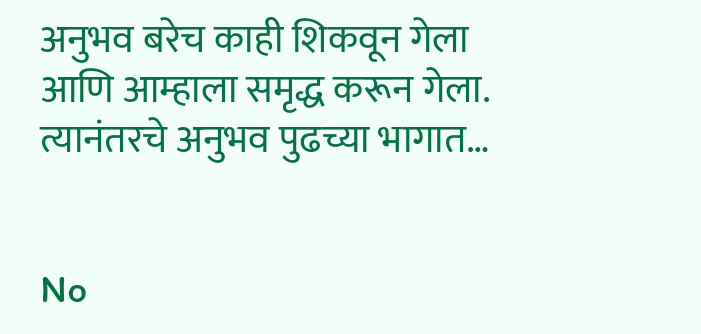अनुभव बरेच काही शिकवून गेला आणि आम्हाला समृद्ध करून गेला.
त्यानंतरचे अनुभव पुढच्या भागात…


No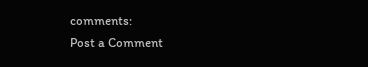comments:
Post a Comment